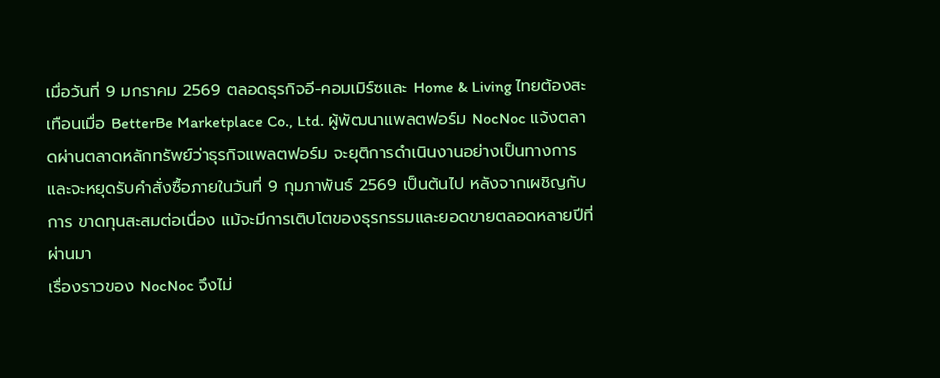เมื่อวันที่ 9 มกราคม 2569 ตลอดธุรกิจอี-คอมเมิร์ซและ Home & Living ไทยต้องสะเทือนเมื่อ BetterBe Marketplace Co., Ltd. ผู้พัฒนาแพลตฟอร์ม NocNoc แจ้งตลาดผ่านตลาดหลักทรัพย์ว่าธุรกิจแพลตฟอร์ม จะยุติการดำเนินงานอย่างเป็นทางการ และจะหยุดรับคำสั่งซื้อภายในวันที่ 9 กุมภาพันธ์ 2569 เป็นต้นไป หลังจากเผชิญกับการ ขาดทุนสะสมต่อเนื่อง แม้จะมีการเติบโตของธุรกรรมและยอดขายตลอดหลายปีที่ผ่านมา
เรื่องราวของ NocNoc จึงไม่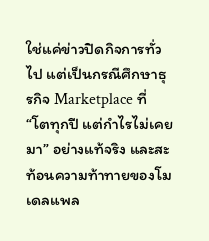ใช่แค่ข่าวปิดกิจการทั่วไป แต่เป็นกรณีศึกษาธุรกิจ Marketplace ที่ “โตทุกปี แต่กำไรไม่เคยมา” อย่างแท้จริง และสะท้อนความท้าทายของโมเดลแพล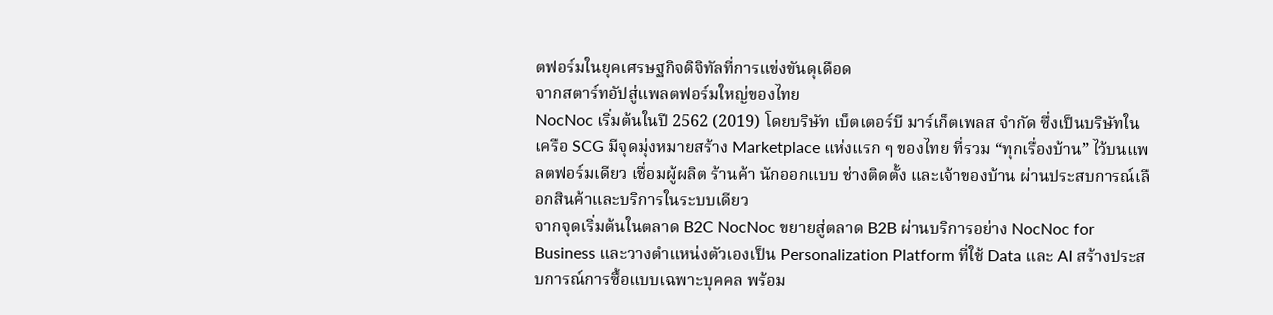ตฟอร์มในยุคเศรษฐกิจดิจิทัลที่การแข่งขันดุเดือด
จากสตาร์ทอัปสู่แพลตฟอร์มใหญ่ของไทย
NocNoc เริ่มต้นในปี 2562 (2019) โดยบริษัท เบ็ตเตอร์บี มาร์เก็ตเพลส จำกัด ซึ่งเป็นบริษัทในเครือ SCG มีจุดมุ่งหมายสร้าง Marketplace แห่งแรก ๆ ของไทย ที่รวม “ทุกเรื่องบ้าน” ไว้บนแพลตฟอร์มเดียว เชื่อมผู้ผลิต ร้านค้า นักออกแบบ ช่างติดตั้ง และเจ้าของบ้าน ผ่านประสบการณ์เลือกสินค้าและบริการในระบบเดียว
จากจุดเริ่มต้นในตลาด B2C NocNoc ขยายสู่ตลาด B2B ผ่านบริการอย่าง NocNoc for Business และวางตำแหน่งตัวเองเป็น Personalization Platform ที่ใช้ Data และ AI สร้างประสบการณ์การซื้อแบบเฉพาะบุคคล พร้อม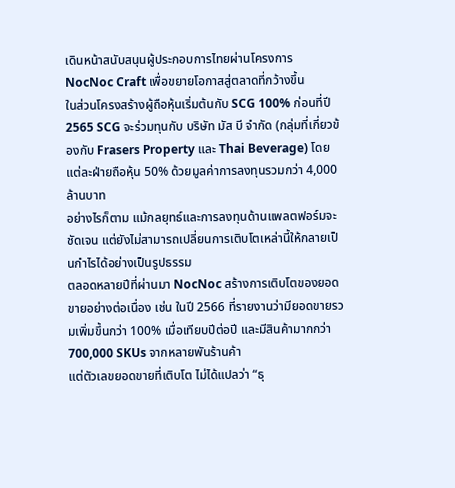เดินหน้าสนับสนุนผู้ประกอบการไทยผ่านโครงการ NocNoc Craft เพื่อขยายโอกาสสู่ตลาดที่กว้างขึ้น
ในส่วนโครงสร้างผู้ถือหุ้นเริ่มต้นกับ SCG 100% ก่อนที่ปี 2565 SCG จะร่วมทุนกับ บริษัท มัส บี จำกัด (กลุ่มที่เกี่ยวข้องกับ Frasers Property และ Thai Beverage) โดยแต่ละฝ่ายถือหุ้น 50% ด้วยมูลค่าการลงทุนรวมกว่า 4,000 ล้านบาท
อย่างไรก็ตาม แม้กลยุทธ์และการลงทุนด้านแพลตฟอร์มจะชัดเจน แต่ยังไม่สามารถเปลี่ยนการเติบโตเหล่านี้ให้กลายเป็นกำไรได้อย่างเป็นรูปธรรม
ตลอดหลายปีที่ผ่านมา NocNoc สร้างการเติบโตของยอดขายอย่างต่อเนื่อง เช่น ในปี 2566 ที่รายงานว่ามียอดขายรวมเพิ่มขึ้นกว่า 100% เมื่อเทียบปีต่อปี และมีสินค้ามากกว่า 700,000 SKUs จากหลายพันร้านค้า
แต่ตัวเลขยอดขายที่เติบโต ไม่ได้แปลว่า “ธุ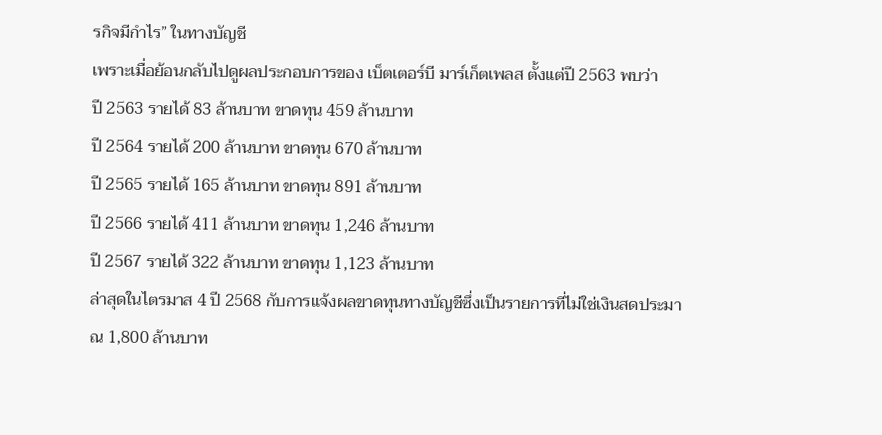รกิจมีกำไร” ในทางบัญชี
เพราะเมื่อย้อนกลับไปดูผลประกอบการของ เบ็ตเตอร์บี มาร์เก็ตเพลส ตั้งแต่ปี 2563 พบว่า
ปี 2563 รายได้ 83 ล้านบาท ขาดทุน 459 ล้านบาท
ปี 2564 รายได้ 200 ล้านบาท ขาดทุน 670 ล้านบาท
ปี 2565 รายได้ 165 ล้านบาท ขาดทุน 891 ล้านบาท
ปี 2566 รายได้ 411 ล้านบาท ขาดทุน 1,246 ล้านบาท
ปี 2567 รายได้ 322 ล้านบาท ขาดทุน 1,123 ล้านบาท
ล่าสุดในไตรมาส 4 ปี 2568 กับการแจ้งผลขาดทุนทางบัญชีซึ่งเป็นรายการที่ไม่ใช่เงินสดประมาณ 1,800 ล้านบาท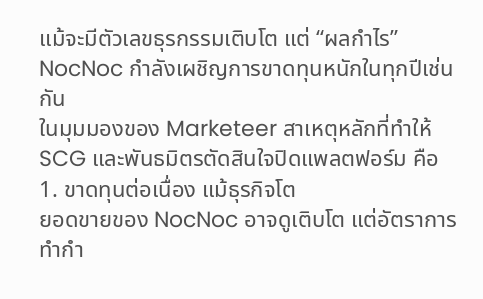แม้จะมีตัวเลขธุรกรรมเติบโต แต่ “ผลกำไร” NocNoc กำลังเผชิญการขาดทุนหนักในทุกปีเช่นกัน
ในมุมมองของ Marketeer สาเหตุหลักที่ทำให้ SCG และพันธมิตรตัดสินใจปิดแพลตฟอร์ม คือ
1. ขาดทุนต่อเนื่อง แม้ธุรกิจโต
ยอดขายของ NocNoc อาจดูเติบโต แต่อัตราการทำกำ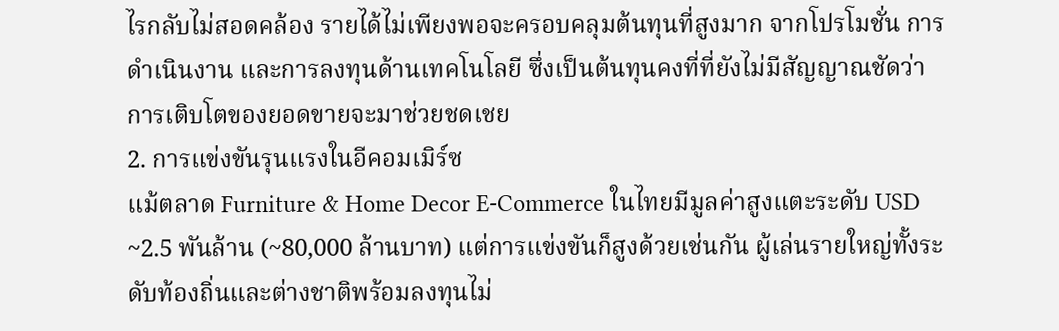ไรกลับไม่สอดคล้อง รายได้ไม่เพียงพอจะครอบคลุมต้นทุนที่สูงมาก จากโปรโมชั่น การดำเนินงาน และการลงทุนด้านเทคโนโลยี ซึ่งเป็นต้นทุนคงที่ที่ยังไม่มีสัญญาณชัดว่าการเติบโตของยอดขายจะมาช่วยชดเชย
2. การแข่งขันรุนแรงในอีคอมเมิร์ซ
แม้ตลาด Furniture & Home Decor E-Commerce ในไทยมีมูลค่าสูงแตะระดับ USD ~2.5 พันล้าน (~80,000 ล้านบาท) แต่การแข่งขันก็สูงด้วยเช่นกัน ผู้เล่นรายใหญ่ทั้งระดับท้องถิ่นและต่างชาติพร้อมลงทุนไม่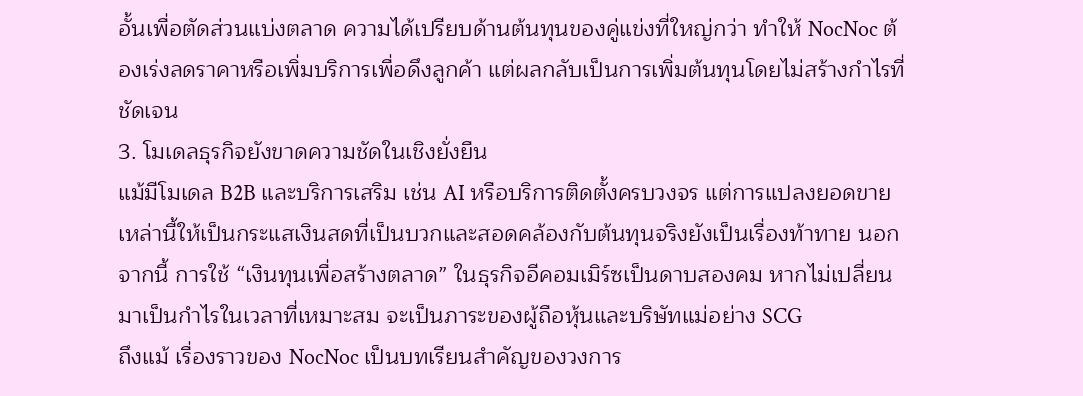อั้นเพื่อตัดส่วนแบ่งตลาด ความได้เปรียบด้านต้นทุนของคู่แข่งที่ใหญ่กว่า ทำให้ NocNoc ต้องเร่งลดราคาหรือเพิ่มบริการเพื่อดึงลูกค้า แต่ผลกลับเป็นการเพิ่มต้นทุนโดยไม่สร้างกำไรที่ชัดเจน
3. โมเดลธุรกิจยังขาดความชัดในเชิงยั่งยืน
แม้มีโมเดล B2B และบริการเสริม เช่น AI หรือบริการติดตั้งครบวงจร แต่การแปลงยอดขายเหล่านี้ให้เป็นกระแสเงินสดที่เป็นบวกและสอดคล้องกับต้นทุนจริงยังเป็นเรื่องท้าทาย นอกจากนี้ การใช้ “เงินทุนเพื่อสร้างตลาด” ในธุรกิจอีคอมเมิร์ซเป็นดาบสองคม หากไม่เปลี่ยนมาเป็นกำไรในเวลาที่เหมาะสม จะเป็นภาระของผู้ถือหุ้นและบริษัทแม่อย่าง SCG
ถึงแม้ เรื่องราวของ NocNoc เป็นบทเรียนสำคัญของวงการ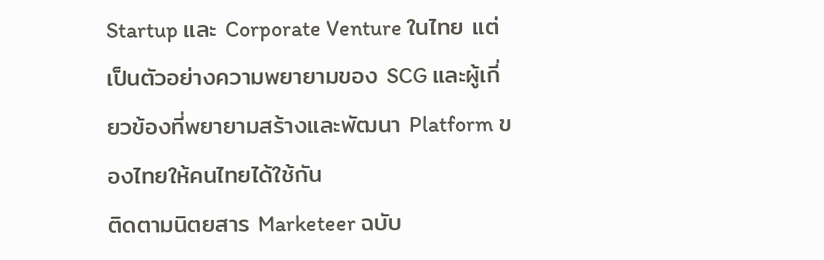Startup และ Corporate Venture ในไทย แต่เป็นตัวอย่างความพยายามของ SCG และผู้เกี่ยวข้องที่พยายามสร้างและพัฒนา Platform ของไทยให้คนไทยได้ใช้กัน
ติดตามนิตยสาร Marketeer ฉบับ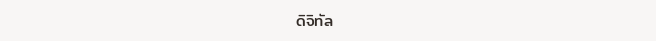ดิจิทัล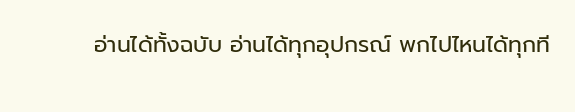อ่านได้ทั้งฉบับ อ่านได้ทุกอุปกรณ์ พกไปไหนได้ทุกที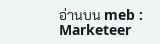อ่านบน meb : Marketeer